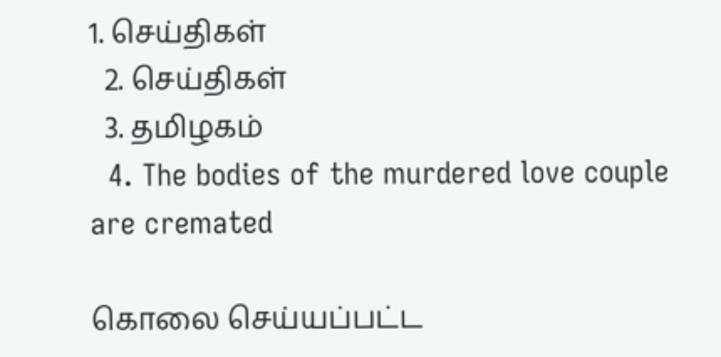1. செய்திகள்
  2. செய்திகள்
  3. த‌மிழக‌ம்
  4. The bodies of the murdered love couple are cremated

கொலை செய்யப்பட்ட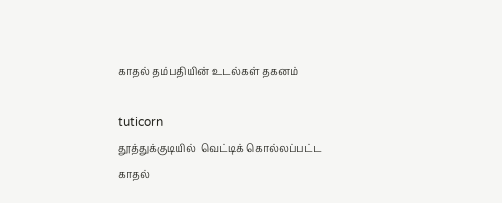காதல் தம்பதியின் உடல்கள் தகனம்

tuticorn
தூத்துக்குடியில்  வெட்டிக் கொல்லப்பட்ட  காதல்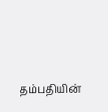தம்பதியின்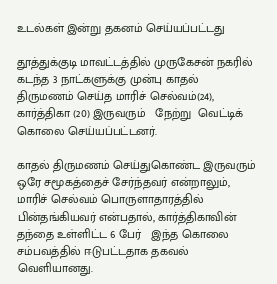உடல்கள் இன்று தகனம் செய்யப்பட்டது

தூத்துக்குடி மாவட்டத்தில் முருகேசன் நகரில் கடந்த 3 நாட்களுக்கு முன்பு காதல் திருமணம் செய்த மாரிச் செல்வம்(24), கார்த்திகா (20) இருவரும்   நேற்று  வெட்டிக் கொலை செய்யப்பட்டனர்.

காதல் திருமணம் செய்துகொண்ட இருவரும்  ஒரே சமூகத்தைச் சேர்ந்தவர் என்றாலும், மாரிச் செல்வம் பொருளாதாரத்தில் பின்தங்கியவர் என்பதால், கார்த்திகாவின் தந்தை உள்ளிட்ட 6 பேர்   இந்த கொலை சம்பவத்தில் ஈடுபட்டதாக தகவல் வெளியானது.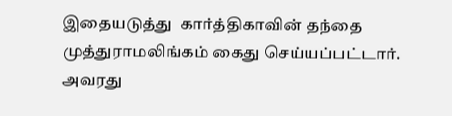இதையடுத்து  கார்த்திகாவின் தந்தை முத்துராமலிங்கம் கைது செய்யப்பட்டார். அவரது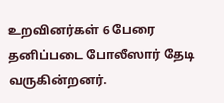உறவினர்கள் 6 பேரை தனிப்படை போலீஸார் தேடி வருகின்றனர்.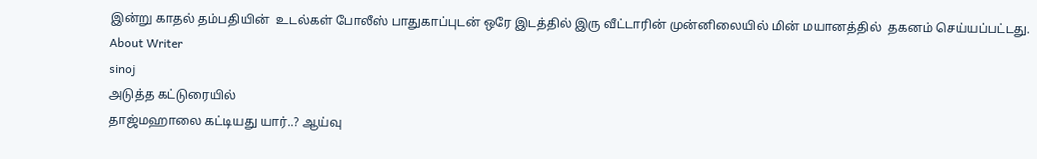இன்று காதல் தம்பதியின்  உடல்கள் போலீஸ் பாதுகாப்புடன் ஒரே இடத்தில் இரு வீட்டாரின் முன்னிலையில் மின் மயானத்தில்  தகனம் செய்யப்பட்டது.
About Writer
sinoj
அடுத்த கட்டுரையில்
தாஜ்மஹாலை கட்டியது யார்..? ஆய்வு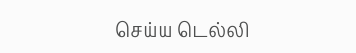செய்ய டெல்லி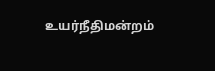உயர்நீதிமன்றம்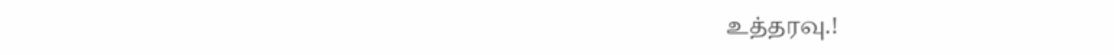உத்தரவு.!